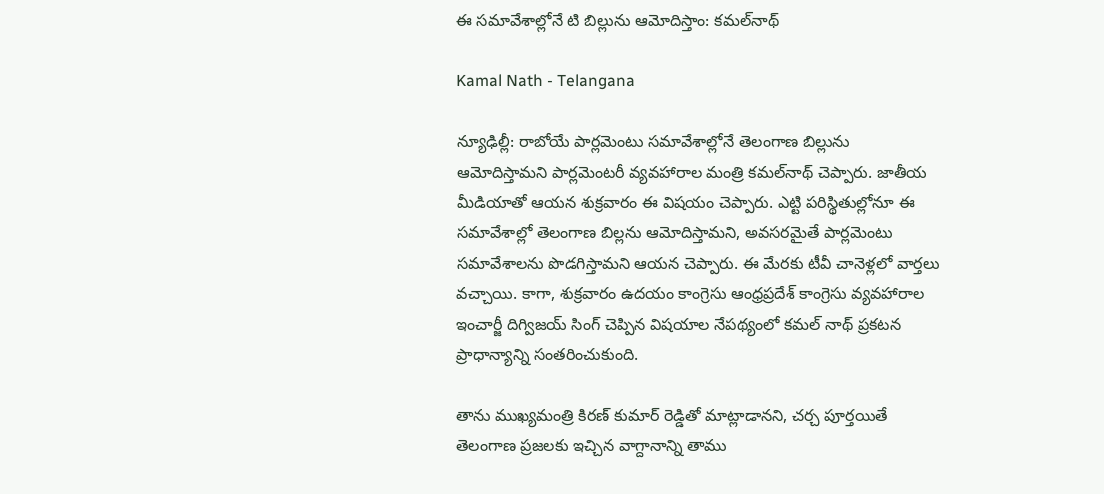ఈ సమావేశాల్లోనే టి బిల్లును ఆమోదిస్తాం: కమల్‌నాథ్

Kamal Nath - Telangana

న్యూఢిల్లీ: రాబోయే పార్లమెంటు సమావేశాల్లోనే తెలంగాణ బిల్లును ఆమోదిస్తామని పార్లమెంటరీ వ్యవహారాల మంత్రి కమల్‌నాథ్ చెప్పారు. జాతీయ మీడియాతో ఆయన శుక్రవారం ఈ విషయం చెప్పారు. ఎట్టి పరిస్థితుల్లోనూ ఈ సమావేశాల్లో తెలంగాణ బిల్లను ఆమోదిస్తామని, అవసరమైతే పార్లమెంటు సమావేశాలను పొడగిస్తామని ఆయన చెప్పారు. ఈ మేరకు టీవీ చానెళ్లలో వార్తలు వచ్చాయి. కాగా, శుక్రవారం ఉదయం కాంగ్రెసు ఆంధ్రప్రదేశ్ కాంగ్రెసు వ్యవహారాల ఇంచార్జీ దిగ్విజయ్ సింగ్ చెప్పిన విషయాల నేపథ్యంలో కమల్ నాథ్ ప్రకటన ప్రాధాన్యాన్ని సంతరించుకుంది.

తాను ముఖ్యమంత్రి కిరణ్ కుమార్ రెడ్డితో మాట్లాడానని, చర్చ పూర్తయితే తెలంగాణ ప్రజలకు ఇచ్చిన వాగ్దానాన్ని తాము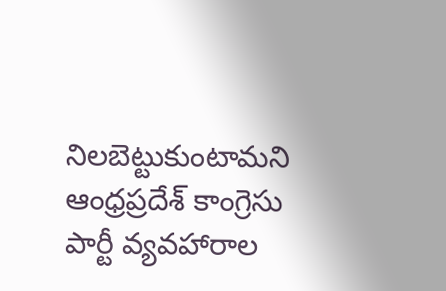నిలబెట్టుకుంటామని ఆంధ్రప్రదేశ్ కాంగ్రెసు పార్టీ వ్యవహారాల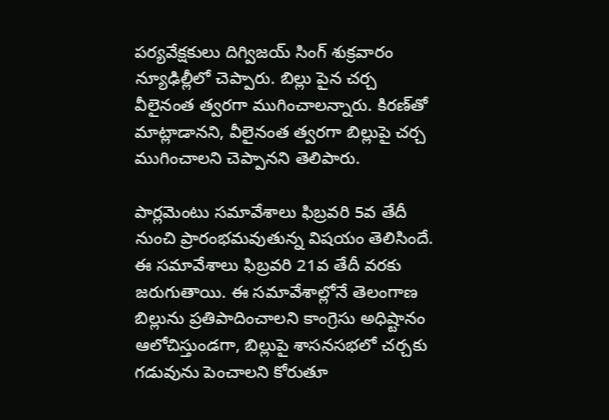పర్యవేక్షకులు దిగ్విజయ్ సింగ్ శుక్రవారం న్యూఢిల్లీలో చెప్పారు. బిల్లు పైన చర్చ వీలైనంత త్వరగా ముగించాలన్నారు. కిరణ్‌తో మాట్లాడానని, వీలైనంత త్వరగా బిల్లుపై చర్చ ముగించాలని చెప్పానని తెలిపారు.

పార్లమెంటు సమావేశాలు ఫిబ్రవరి 5వ తేదీ నుంచి ప్రారంభమవుతున్న విషయం తెలిసిందే. ఈ సమావేశాలు ఫిబ్రవరి 21వ తేదీ వరకు జరుగుతాయి. ఈ సమావేశాల్లోనే తెలంగాణ బిల్లును ప్రతిపాదించాలని కాంగ్రెసు అధిష్టానం ఆలోచిస్తుండగా, బిల్లుపై శాసనసభలో చర్చకు గడువును పెంచాలని కోరుతూ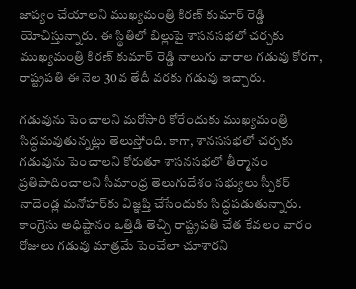జాప్యం చేయాలని ముఖ్యమంత్రి కిరణ్ కుమార్ రెడ్డి యోచిస్తున్నారు. ఈ స్థితిలో బిల్లుపై శాసనసభలో చర్చకు ముఖ్యమంత్రి కిరణ్ కుమార్ రెడ్డి నాలుగు వారాల గడువు కోరగా, రాష్ట్రపతి ఈ నెల 30వ తేదీ వరకు గడువు ఇచ్చారు.

గడువును పెంచాలని మరోసారి కోరేందుకు ముఖ్యమంత్రి సిద్ధమవుతున్నట్లు తెలుస్తోంది. కాగా, శానససభలో చర్చకు గడువును పెంచాలని కోరుతూ శాసనసభలో తీర్మానం ప్రతిపాదించాలని సీమాంధ్ర తెలుగుదేశం సభ్యులు స్పీకర్ నాదెండ్ల మనోహర్‌కు విజ్ఞప్తి చేసేందుకు సిద్ధపడుతున్నారు. కాంగ్రెసు అధిష్టానం ఒత్తిడి తెచ్చి రాష్ట్రపతి చేత కేవలం వారం రోజులు గడువు మాత్రమే పెంచేలా చూశారని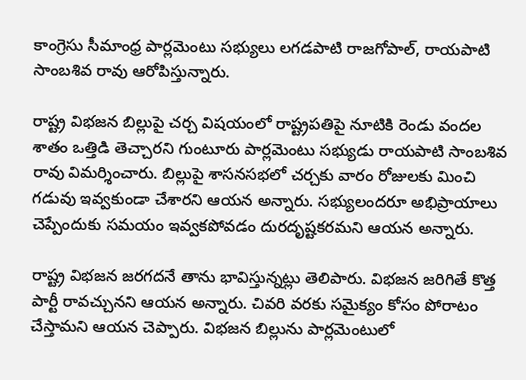కాంగ్రెసు సీమాంధ్ర పార్లమెంటు సభ్యులు లగడపాటి రాజగోపాల్, రాయపాటి సాంబశివ రావు ఆరోపిస్తున్నారు.

రాష్ట్ర విభజన బిల్లుపై చర్చ విషయంలో రాష్ట్రపతిపై నూటికి రెండు వందల శాతం ఒత్తిడి తెచ్చారని గుంటూరు పార్లమెంటు సభ్యుడు రాయపాటి సాంబశివ రావు విమర్శించారు. బిల్లుపై శాసనసభలో చర్చకు వారం రోజులకు మించి గడువు ఇవ్వకుండా చేశారని ఆయన అన్నారు. సభ్యులందరూ అభిప్రాయాలు చెప్పేందుకు సమయం ఇవ్వకపోవడం దురదృష్టకరమని ఆయన అన్నారు.

రాష్ట్ర విభజన జరగదనే తాను భావిస్తున్నట్లు తెలిపారు. విభజన జరిగితే కొత్త పార్టీ రావచ్చునని ఆయన అన్నారు. చివరి వరకు సమైక్యం కోసం పోరాటం చేస్తామని ఆయన చెప్పారు. విభజన బిల్లును పార్లమెంటులో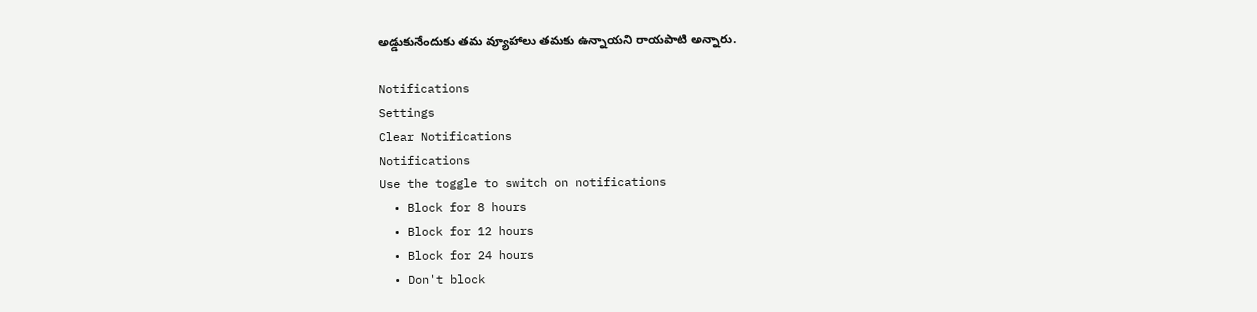అడ్డుకునేందుకు తమ వ్యూహాలు తమకు ఉన్నాయని రాయపాటి అన్నారు.

Notifications
Settings
Clear Notifications
Notifications
Use the toggle to switch on notifications
  • Block for 8 hours
  • Block for 12 hours
  • Block for 24 hours
  • Don't block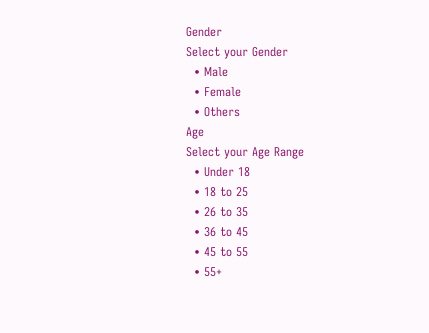Gender
Select your Gender
  • Male
  • Female
  • Others
Age
Select your Age Range
  • Under 18
  • 18 to 25
  • 26 to 35
  • 36 to 45
  • 45 to 55
  • 55+